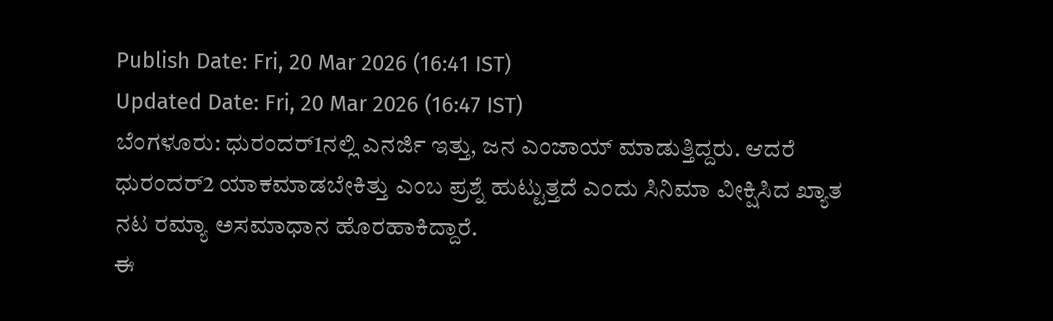Publish Date: Fri, 20 Mar 2026 (16:41 IST)
Updated Date: Fri, 20 Mar 2026 (16:47 IST)
ಬೆಂಗಳೂರು: ಧುರಂದರ್1ನಲ್ಲಿ ಎನರ್ಜಿ ಇತ್ತು, ಜನ ಎಂಜಾಯ್ ಮಾಡುತ್ತಿದ್ದರು. ಆದರೆ ಧುರಂದರ್2 ಯಾಕಮಾಡಬೇಕಿತ್ತು ಎಂಬ ಪ್ರಶ್ನೆ ಹುಟ್ಟುತ್ತದೆ ಎಂದು ಸಿನಿಮಾ ವೀಕ್ಷಿಸಿದ ಖ್ಯಾತ ನಟ ರಮ್ಯಾ ಅಸಮಾಧಾನ ಹೊರಹಾಕಿದ್ದಾರೆ.
ಈ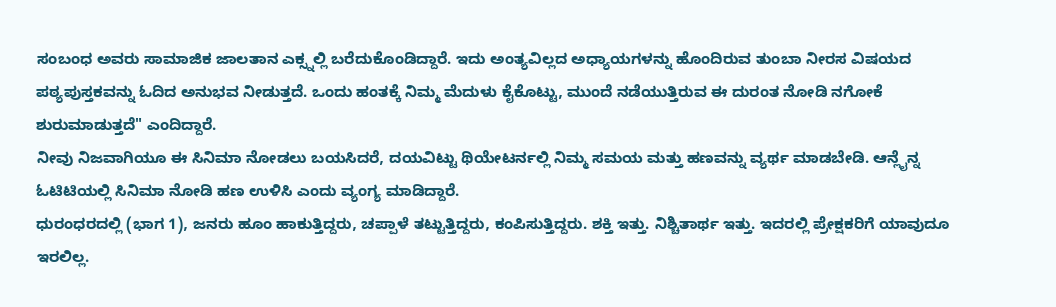ಸಂಬಂಧ ಅವರು ಸಾಮಾಜಿಕ ಜಾಲತಾನ ಎಕ್ಸ್ನಲ್ಲಿ ಬರೆದುಕೊಂಡಿದ್ದಾರೆ. ಇದು ಅಂತ್ಯವಿಲ್ಲದ ಅಧ್ಯಾಯಗಳನ್ನು ಹೊಂದಿರುವ ತುಂಬಾ ನೀರಸ ವಿಷಯದ ಪಠ್ಯಪುಸ್ತಕವನ್ನು ಓದಿದ ಅನುಭವ ನೀಡುತ್ತದೆ. ಒಂದು ಹಂತಕ್ಕೆ ನಿಮ್ಮ ಮೆದುಳು ಕೈಕೊಟ್ಟು, ಮುಂದೆ ನಡೆಯುತ್ತಿರುವ ಈ ದುರಂತ ನೋಡಿ ನಗೋಕೆ ಶುರುಮಾಡುತ್ತದೆ" ಎಂದಿದ್ದಾರೆ.
ನೀವು ನಿಜವಾಗಿಯೂ ಈ ಸಿನಿಮಾ ನೋಡಲು ಬಯಸಿದರೆ, ದಯವಿಟ್ಟು ಥಿಯೇಟರ್ನಲ್ಲಿ ನಿಮ್ಮ ಸಮಯ ಮತ್ತು ಹಣವನ್ನು ವ್ಯರ್ಥ ಮಾಡಬೇಡಿ. ಆನ್ಲೈನ್ನ ಓಟಿಟಿಯಲ್ಲಿ ಸಿನಿಮಾ ನೋಡಿ ಹಣ ಉಳಿಸಿ ಎಂದು ವ್ಯಂಗ್ಯ ಮಾಡಿದ್ದಾರೆ.
ಧುರಂಧರದಲ್ಲಿ (ಭಾಗ 1), ಜನರು ಹೂಂ ಹಾಕುತ್ತಿದ್ದರು, ಚಪ್ಪಾಳೆ ತಟ್ಟುತ್ತಿದ್ದರು, ಕಂಪಿಸುತ್ತಿದ್ದರು. ಶಕ್ತಿ ಇತ್ತು. ನಿಶ್ಚಿತಾರ್ಥ ಇತ್ತು. ಇದರಲ್ಲಿ ಪ್ರೇಕ್ಷಕರಿಗೆ ಯಾವುದೂ ಇರಲಿಲ್ಲ.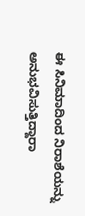ಈ ಸಿನಿಮಾದಿಂದ ನಿರಾಶೆಯನ್ನು ಅನುಭವಿಸುತ್ತಿದ್ದಾರಾ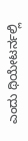ಎಂದು ಥಿಯೇಟರ್ನಲ್ಲಿ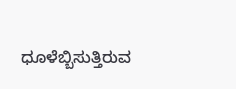ಧೂಳೆಬ್ಬಿಸುತ್ತಿರುವ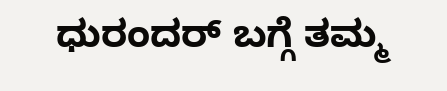ಧುರಂದರ್ ಬಗ್ಗೆ ತಮ್ಮ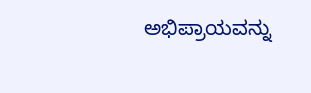ಅಭಿಪ್ರಾಯವನ್ನು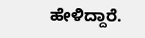ಹೇಳಿದ್ದಾರೆ.